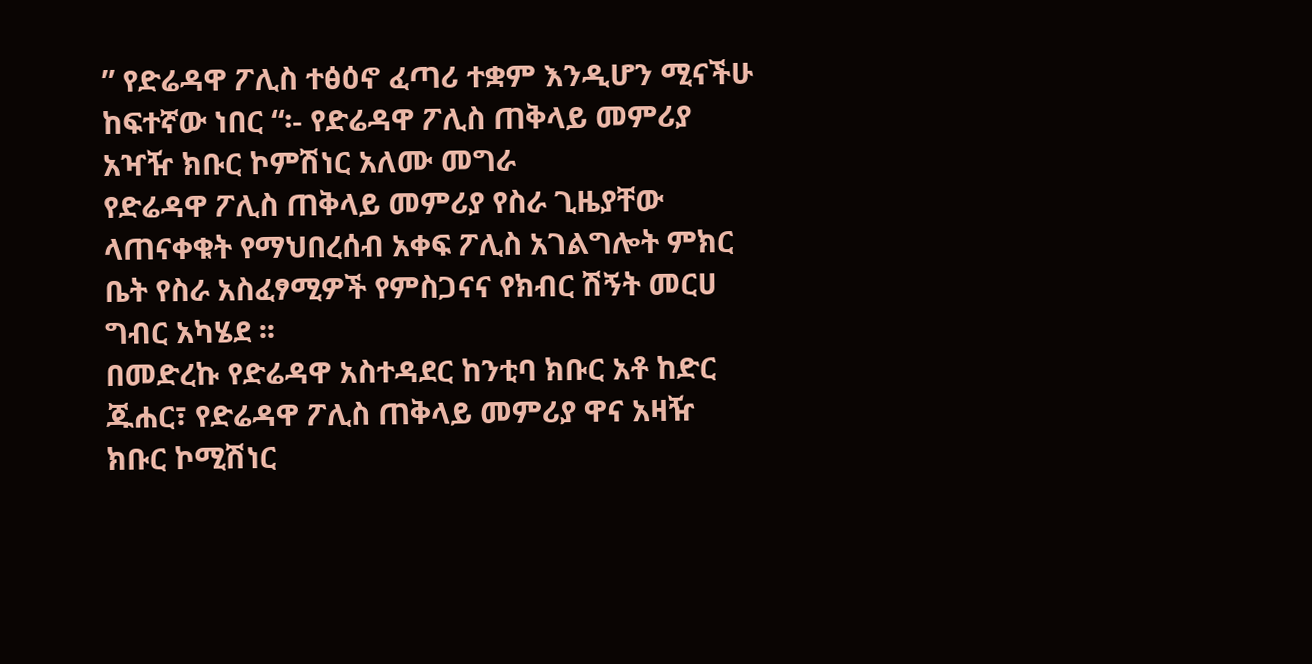” የድሬዳዋ ፖሊስ ተፅዕኖ ፈጣሪ ተቋም እንዲሆን ሚናችሁ ከፍተኛው ነበር “፡- የድሬዳዋ ፖሊስ ጠቅላይ መምሪያ አዣዥ ክቡር ኮምሽነር አለሙ መግራ
የድሬዳዋ ፖሊስ ጠቅላይ መምሪያ የስራ ጊዜያቸው ላጠናቀቁት የማህበረሰብ አቀፍ ፖሊስ አገልግሎት ምክር ቤት የስራ አስፈፃሚዎች የምስጋናና የክብር ሽኝት መርሀ ግብር አካሄደ ፡፡
በመድረኩ የድሬዳዋ አስተዳደር ከንቲባ ክቡር አቶ ከድር ጁሐር፣ የድሬዳዋ ፖሊስ ጠቅላይ መምሪያ ዋና አዛዥ ክቡር ኮሚሽነር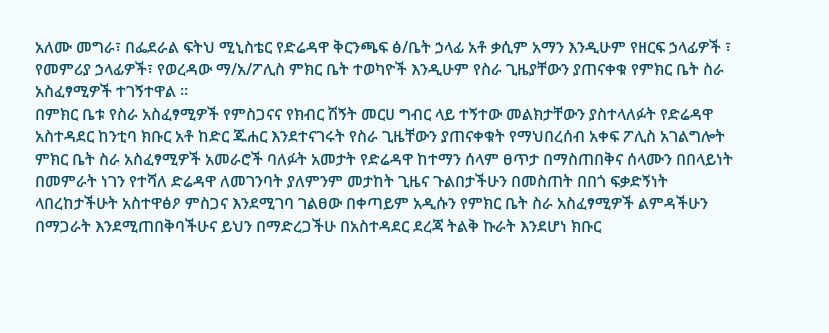አለሙ መግራ፣ በፌደራል ፍትህ ሚኒስቴር የድሬዳዋ ቅርንጫፍ ፅ/ቤት ኃላፊ አቶ ቃሲም አማን እንዲሁም የዘርፍ ኃላፊዎች ፣ የመምሪያ ኃላፊዎች፣ የወረዳው ማ/አ/ፖሊስ ምክር ቤት ተወካዮች እንዲሁም የስራ ጊዜያቸውን ያጠናቀቁ የምክር ቤት ስራ አስፈፃሚዎች ተገኝተዋል ፡፡
በምክር ቤቱ የስራ አስፈፃሚዎች የምስጋናና የክብር ሽኝት መርሀ ግብር ላይ ተኝተው መልክታቸውን ያስተላለፉት የድሬዳዋ አስተዳደር ከንቲባ ክቡር አቶ ከድር ጁሐር እንደተናገሩት የስራ ጊዜቸውን ያጠናቀቁት የማህበረሰብ አቀፍ ፖሊስ አገልግሎት ምክር ቤት ስራ አስፈፃሚዎች አመራሮች ባለፉት አመታት የድሬዳዋ ከተማን ሰላም ፀጥታ በማስጠበቅና ሰላሙን በበላይነት በመምራት ነገን የተሻለ ድሬዳዋ ለመገንባት ያለምንም መታከት ጊዜና ጉልበታችሁን በመስጠት በበጎ ፍቃድኝነት ላበረከታችሁት አስተዋፅዖ ምስጋና እንደሚገባ ገልፀው በቀጣይም አዲሱን የምክር ቤት ስራ አስፈፃሚዎች ልምዳችሁን በማጋራት እንደሚጠበቅባችሁና ይህን በማድረጋችሁ በአስተዳደር ደረጃ ትልቅ ኩራት እንደሆነ ክቡር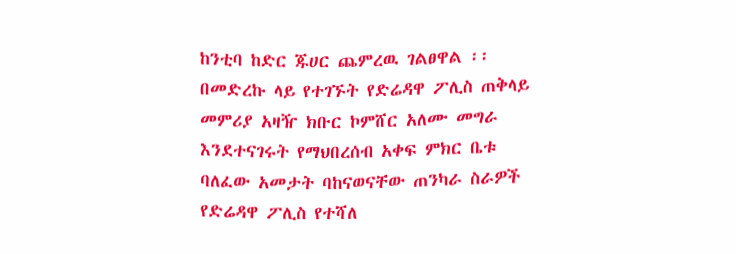ከንቲባ ከድር ጁሀር ጨምረዉ ገልፀዋል ፡፡
በመድረኩ ላይ የተገኙት የድሬዳዋ ፖሊስ ጠቅላይ መምሪያ አዛዥ ክቡር ኮምሸር አለሙ መግራ እንደተናገሩት የማህበረሰብ አቀፍ ምክር ቤቱ ባለፈው አመታት ባከናወናቸው ጠንካራ ስራዎች የድሬዳዋ ፖሊስ የተሻለ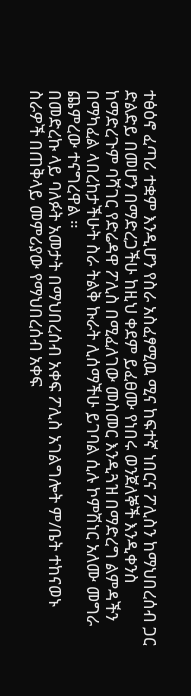ተፅዕኖ ፈጣሪ ተቋም እንዲሆን የስራ አስፈፃሚዉ ሚና ከፍተኛ ነበርና ፖሊስን ከማህበረሰብ ጋር ድልድይ በመሆን በማድረጋችሁ ከዚህ ቀደም ይፈፀሙ የነበሩ ወንጀለኞች እንዲቀንስ ከማድረጉም ባሻገር የድሬዳዋ ፖሊስ በሚፈለገው መስመር እንዲጓዝ በማድረግ ልምዳችን በማካፈል ላበረከታችሁት ስራ ትልቅ ኩራት ሊሰማችሁ ይገባል ሲሉ ኮምሽነር አለሙ መግራ ጨምረው ተናግረዋል ።
በመድረኩ ላይ ባለፉት አመታት በማህበረሰብ አቀፍ ፖሊስ አገልግሎት ም/ቤት ተከናወኑ ስራዎች በጠቅላይ መምሪያው የማህበረሰብ አቀፍ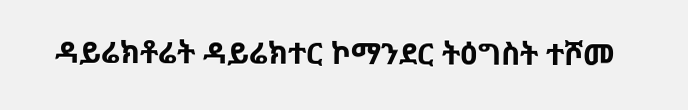ዳይሬክቶሬት ዳይሬክተር ኮማንደር ትዕግስት ተሾመ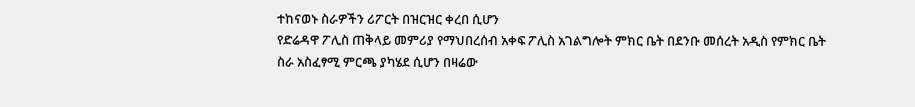ተከናወኑ ስራዎችን ሪፖርት በዝርዝር ቀረበ ሲሆን
የድሬዳዋ ፖሊስ ጠቅላይ መምሪያ የማህበረሰብ አቀፍ ፖሊስ አገልግሎት ምክር ቤት በደንቡ መሰረት አዲስ የምክር ቤት ስራ አስፈፃሚ ምርጫ ያካሄደ ሲሆን በዛሬው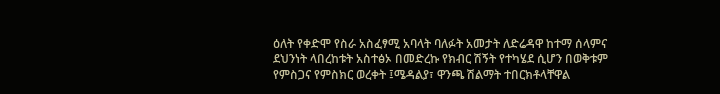ዕለት የቀድሞ የስራ አስፈፃሚ አባላት ባለፉት አመታት ለድሬዳዋ ከተማ ሰላምና ደህንነት ላበረከቱት አስተፅኦ በመድረኩ የክብር ሽኝት የተካሄደ ሲሆን በወቅቱም የምስጋና የምስክር ወረቀት ፤ሜዳልያ፣ ዋንጫ ሽልማት ተበርክቶላቸዋል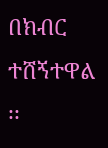በክብር ተሸኝተዋል ፡፡